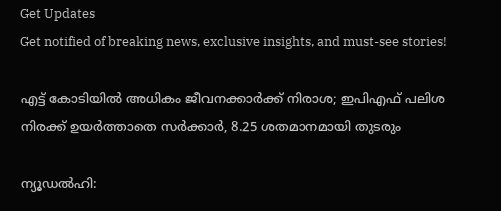Get Updates
Get notified of breaking news, exclusive insights, and must-see stories!

എട്ട് കോടിയിൽ അധികം ജീവനക്കാർക്ക് നിരാശ; ഇപിഎഫ് പലിശ നിരക്ക് ഉയർത്താതെ സർക്കാർ, 8.25 ശതമാനമായി തുടരും

ന്യൂഡൽഹി: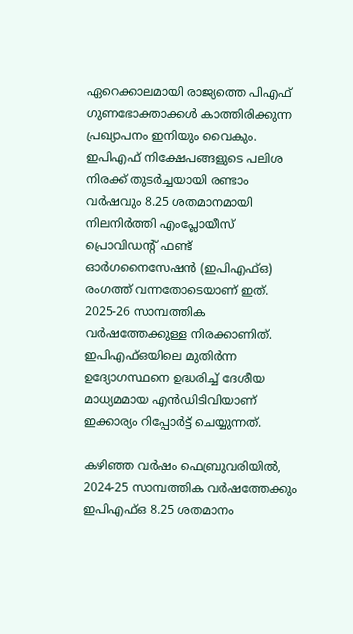ഏറെക്കാലമായി രാജ്യത്തെ പിഎഫ് ഗുണഭോക്താക്കൾ കാത്തിരിക്കുന്ന പ്രഖ്യാപനം ഇനിയും വൈകും. ഇപിഎഫ് നിക്ഷേപങ്ങളുടെ പലിശ നിരക്ക് തുടർച്ചയായി രണ്ടാം വർഷവും 8.25 ശതമാനമായി നിലനിർത്തി എംപ്ലോയീസ് പ്രൊവിഡന്റ് ഫണ്ട് ഓർഗനൈസേഷൻ (ഇപിഎഫ്ഒ) രംഗത്ത് വന്നതോടെയാണ് ഇത്. 2025-26 സാമ്പത്തിക വർഷത്തേക്കുള്ള നിരക്കാണിത്. ഇപിഎഫ്ഒയിലെ മുതിർന്ന ഉദ്യോഗസ്ഥനെ ഉദ്ധരിച്ച് ദേശീയ മാധ്യമമായ എൻഡിടിവിയാണ് ഇക്കാര്യം റിപ്പോർട്ട് ചെയ്യുന്നത്.

കഴിഞ്ഞ വർഷം ഫെബ്രുവരിയിൽ, 2024-25 സാമ്പത്തിക വർഷത്തേക്കും ഇപിഎഫ്ഒ 8.25 ശതമാനം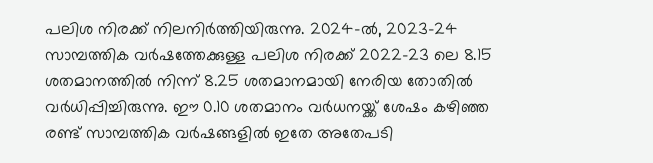പലിശ നിരക്ക് നിലനിർത്തിയിരുന്നു. 2024-ൽ, 2023-24 സാമ്പത്തിക വർഷത്തേക്കുള്ള പലിശ നിരക്ക് 2022-23 ലെ 8.15 ശതമാനത്തിൽ നിന്ന് 8.25 ശതമാനമായി നേരിയ തോതിൽ വർധിപ്പിച്ചിരുന്നു. ഈ 0.10 ശതമാനം വർധനയ്ക്ക് ശേഷം കഴിഞ്ഞ രണ്ട് സാമ്പത്തിക വർഷങ്ങളിൽ ഇതേ അതേപടി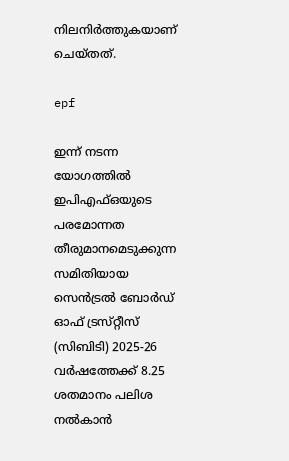നിലനിർത്തുകയാണ് ചെയ്‌തത്‌.

epf

ഇന്ന് നടന്ന യോഗത്തിൽ ഇപിഎഫ്ഒയുടെ പരമോന്നത തീരുമാനമെടുക്കുന്ന സമിതിയായ സെൻട്രൽ ബോർഡ് ഓഫ് ട്രസ്‌റ്റീസ് (സിബിടി) 2025-26 വർഷത്തേക്ക് 8.25 ശതമാനം പലിശ നൽകാൻ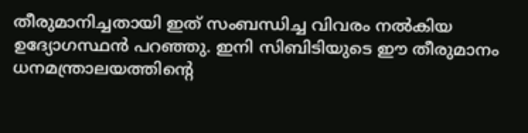തീരുമാനിച്ചതായി ഇത് സംബന്ധിച്ച വിവരം നൽകിയ ഉദ്യോഗസ്ഥൻ പറഞ്ഞു. ഇനി സിബിടിയുടെ ഈ തീരുമാനം ധനമന്ത്രാലയത്തിന്റെ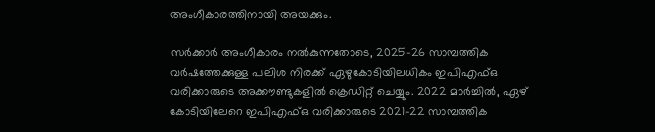അംഗീകാരത്തിനായി അയക്കും.

സർക്കാർ അംഗീകാരം നൽകുന്നതോടെ, 2025-26 സാമ്പത്തിക വർഷത്തേക്കുള്ള പലിശ നിരക്ക് ഏഴുകോടിയിലധികം ഇപിഎഫ്ഒ വരിക്കാരുടെ അക്കൗണ്ടുകളിൽ ക്രെഡിറ്റ് ചെയ്യും. 2022 മാർച്ചിൽ, ഏഴ് കോടിയിലേറെ ഇപിഎഫ്ഒ വരിക്കാരുടെ 2021-22 സാമ്പത്തിക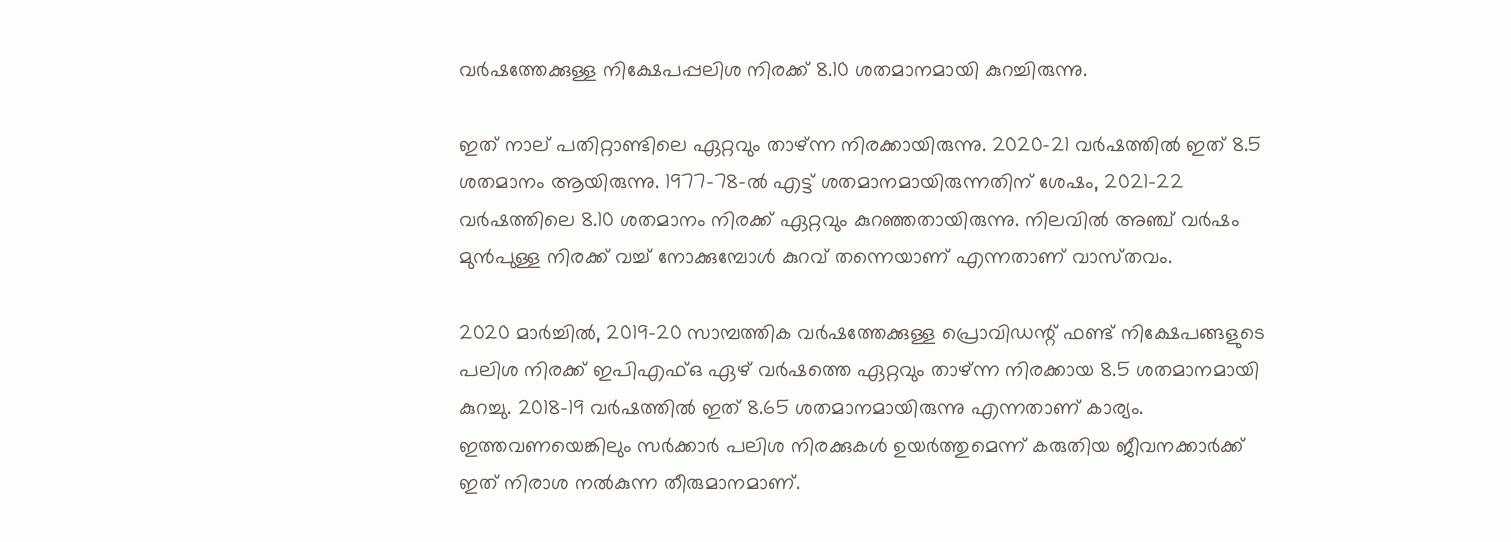വർഷത്തേക്കുള്ള നിക്ഷേപപ്പലിശ നിരക്ക് 8.10 ശതമാനമായി കുറച്ചിരുന്നു.

ഇത് നാല് പതിറ്റാണ്ടിലെ ഏറ്റവും താഴ്ന്ന നിരക്കായിരുന്നു. 2020-21 വർഷത്തിൽ ഇത് 8.5 ശതമാനം ആയിരുന്നു. 1977-78-ൽ എട്ട് ശതമാനമായിരുന്നതിന് ശേഷം, 2021-22 വർഷത്തിലെ 8.10 ശതമാനം നിരക്ക് ഏറ്റവും കുറഞ്ഞതായിരുന്നു. നിലവിൽ അഞ്ച് വർഷം മുൻപുള്ള നിരക്ക് വച്ച് നോക്കുമ്പോൾ കുറവ് തന്നെയാണ് എന്നതാണ് വാസ്‌തവം.

2020 മാർച്ചിൽ, 2019-20 സാമ്പത്തിക വർഷത്തേക്കുള്ള പ്രൊവിഡന്റ് ഫണ്ട് നിക്ഷേപങ്ങളുടെ പലിശ നിരക്ക് ഇപിഎഫ്ഒ ഏഴ് വർഷത്തെ ഏറ്റവും താഴ്ന്ന നിരക്കായ 8.5 ശതമാനമായി കുറച്ചു. 2018-19 വർഷത്തിൽ ഇത് 8.65 ശതമാനമായിരുന്നു എന്നതാണ് കാര്യം. ഇത്തവണയെങ്കിലും സർക്കാർ പലിശ നിരക്കുകൾ ഉയർത്തുമെന്ന് കരുതിയ ജീവനക്കാർക്ക് ഇത് നിരാശ നൽകുന്ന തീരുമാനമാണ്.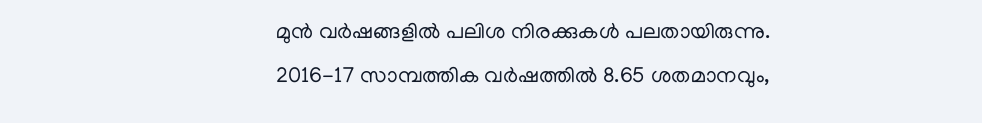മുൻ വർഷങ്ങളിൽ പലിശ നിരക്കുകൾ പലതായിരുന്നു. 2016-17 സാമ്പത്തിക വർഷത്തിൽ 8.65 ശതമാനവും,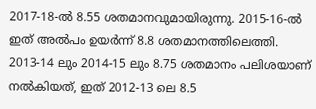2017-18-ൽ 8.55 ശതമാനവുമായിരുന്നു. 2015-16-ൽ ഇത് അൽപം ഉയർന്ന് 8.8 ശതമാനത്തിലെത്തി. 2013-14 ലും 2014-15 ലും 8.75 ശതമാനം പലിശയാണ് നൽകിയത്, ഇത് 2012-13 ലെ 8.5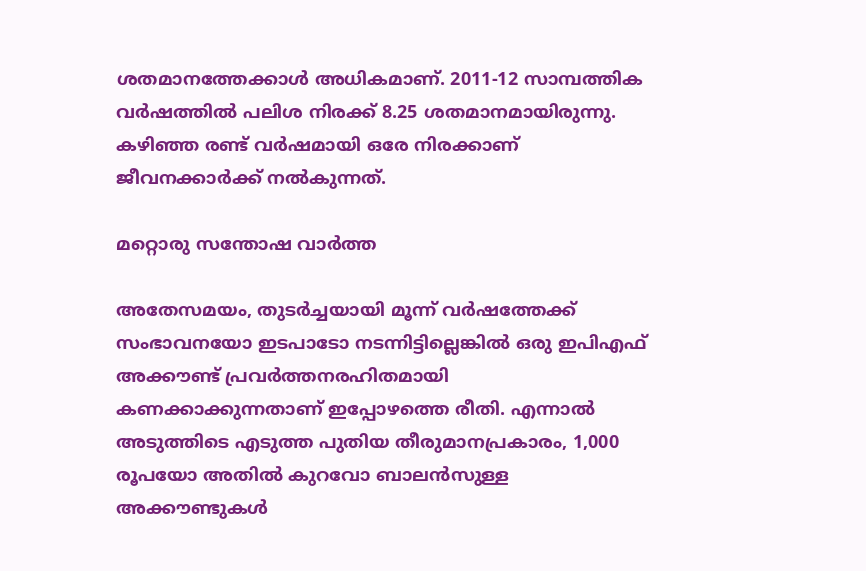ശതമാനത്തേക്കാൾ അധികമാണ്. 2011-12 സാമ്പത്തിക വർഷത്തിൽ പലിശ നിരക്ക് 8.25 ശതമാനമായിരുന്നു. കഴിഞ്ഞ രണ്ട് വർഷമായി ഒരേ നിരക്കാണ് ജീവനക്കാർക്ക് നൽകുന്നത്.

മറ്റൊരു സന്തോഷ വാർത്ത

അതേസമയം, തുടർച്ചയായി മൂന്ന് വർഷത്തേക്ക് സംഭാവനയോ ഇടപാടോ നടന്നിട്ടില്ലെങ്കിൽ ഒരു ഇപിഎഫ് അക്കൗണ്ട് പ്രവർത്തനരഹിതമായി കണക്കാക്കുന്നതാണ് ഇപ്പോഴത്തെ രീതി. എന്നാൽ അടുത്തിടെ എടുത്ത പുതിയ തീരുമാനപ്രകാരം, 1,000 രൂപയോ അതിൽ കുറവോ ബാലൻസുള്ള അക്കൗണ്ടുകൾ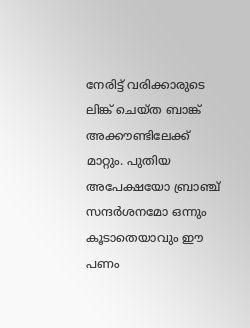നേരിട്ട് വരിക്കാരുടെ ലിങ്ക് ചെയ്‌ത ബാങ്ക് അക്കൗണ്ടിലേക്ക് മാറ്റും. പുതിയ അപേക്ഷയോ ബ്രാഞ്ച് സന്ദർശനമോ ഒന്നും കൂടാതെയാവും ഈ പണം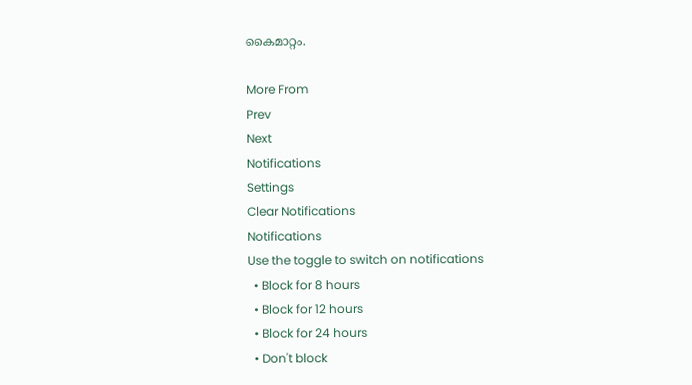കൈമാറ്റം.

More From
Prev
Next
Notifications
Settings
Clear Notifications
Notifications
Use the toggle to switch on notifications
  • Block for 8 hours
  • Block for 12 hours
  • Block for 24 hours
  • Don't block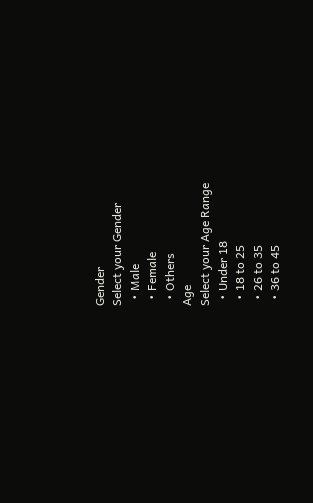Gender
Select your Gender
  • Male
  • Female
  • Others
Age
Select your Age Range
  • Under 18
  • 18 to 25
  • 26 to 35
  • 36 to 45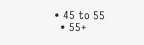• 45 to 55
  • 55+